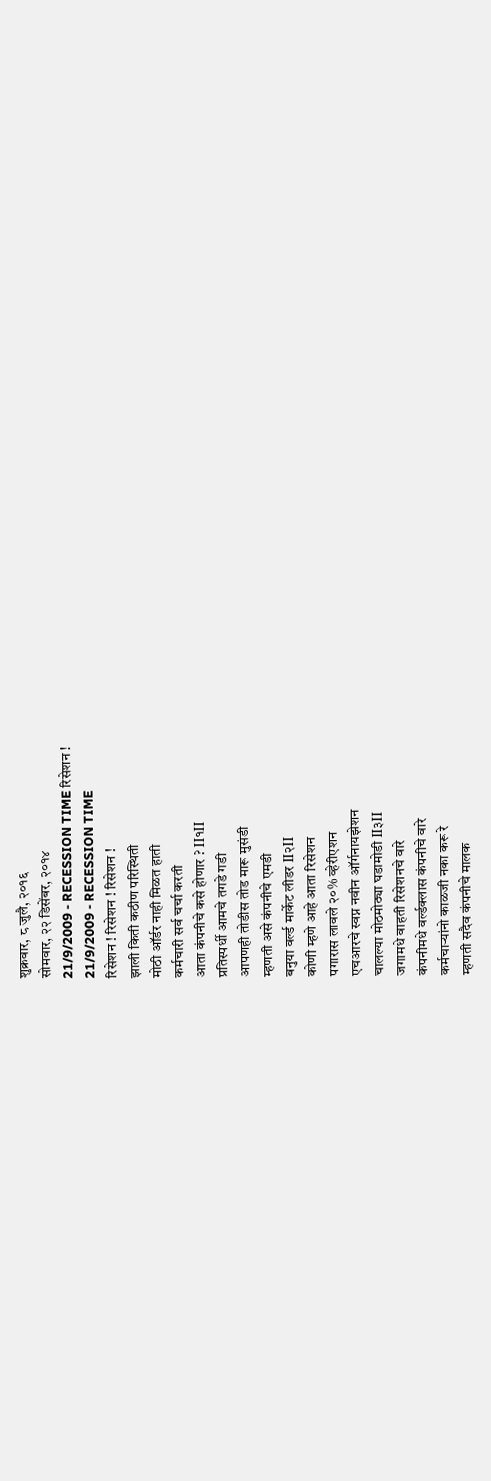शुक्रवार, ८ जुलै, २०१६
सोमवार, २२ डिसेंबर, २०१४
21/9/2009 - RECESSION TIME रिसेशन !
21/9/2009 - RECESSION TIME
रिसेशन ! रिसेशन ! रिसेशन !
झाली किती कठीण परिस्थिती
मोठी ऑर्डर नाही मिळत हाती
कर्मचारी सर्व चर्चा करती
आता कंपनीचे कसे होणार ? II१II
प्रतिस्पर्धी आमचे तगडे गडी
आपणही तोडीस तोड मारू मुसंडी
म्हणती असे कंपनीचे एमडी
बनुया वर्ल्ड मार्केट लीडर II२II
कोणी म्हणे आहे आता रिसेशन
पगारास लावले २०% व्हेरीएशन
एचआरचे स्वप्न नवीन ऑर्गनायझेशन
चालल्या मोठमोठ्या घडामोडी II३II
जगामधे वाहती रिसेशनचे वारे
कंपनीमधे वर्ल्डक्लास कंपनीचे वारे
कर्मचाऱ्यांनो काळजी नका करू रे
म्हणती सदैव कंपनीचे मालक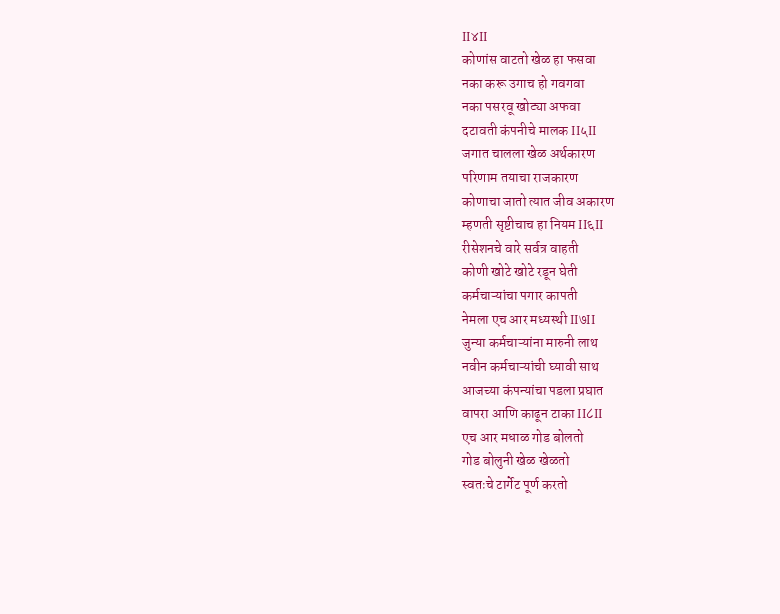II४II
कोणांस वाटतो खेळ हा फसवा
नका करू उगाच हो गवगवा
नका पसरवू खोट्या अफवा
दटावती कंपनीचे मालक II५II
जगात चालला खेळ अर्थकारण
परिणाम तयाचा राजकारण
कोणाचा जातो त्यात जीव अकारण
म्हणती सृष्टीचाच हा नियम II६II
रीसेशनचे वारे सर्वत्र वाहती
कोणी खोटे खोटे रडून घेती
कर्मचाऱ्यांचा पगार कापती
नेमला एच आर मध्यस्थी II७II
जुन्या कर्मचाऱ्यांना मारुनी लाथ
नवीन कर्मचाऱ्यांची घ्यावी साथ
आजच्या कंपन्यांचा पडला प्रघात
वापरा आणि काढून टाका II८II
एच आर मधाळ गोड बोलतो
गोड बोलुनी खेळ खेळतो
स्वतःचे टार्गेट पूर्ण करतो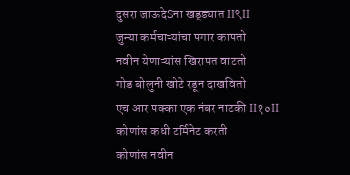दुसरा जाऊदेSना खड्ड्यात II९II
जुन्या कर्मचाऱ्यांचा पगार कापतो
नवीन येणाऱ्यांस खिरापत वाटतो
गोड बोलुनी खोटे रडून दाखवितो
एच आर पक्का एक नंबर नाटकी II१०II
कोणांस कधी टर्मिनेट करती
कोणांस नवीन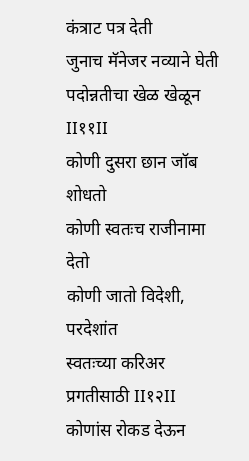कंत्राट पत्र देती
जुनाच मॅनेजर नव्याने घेती
पदोन्नतीचा खेळ खेळून II११II
कोणी दुसरा छान जॉब शोधतो
कोणी स्वतःच राजीनामा देतो
कोणी जातो विदेशी, परदेशांत
स्वतःच्या करिअर प्रगतीसाठी II१२II
कोणांस रोकड देऊन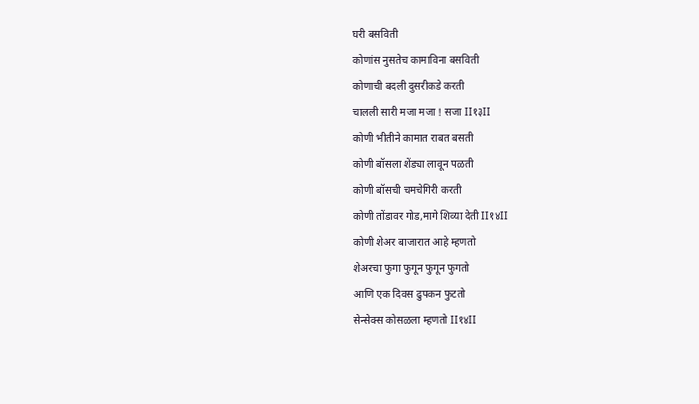घरी बसविती
कोणांस नुसतेच कामाविना बसविती
कोणाची बदली दुसरीकडे करती
चालली सारी मजा मजा ! सजा II१३II
कोणी भीतीने कामात राबत बसती
कोणी बॉसला शेंड्या लावून पळती
कोणी बॉसची चमचेगिरी करती
कोणी तोंडावर गोड,मागे शिव्या देती II१४II
कोणी शेअर बाजारात आहे म्हणतो
शेअरचा फुगा फुगून फुगून फुगतो
आणि एक दिवस ढुपकन फुटतो
सेन्सेक्स कोसळला म्हणतो II१४II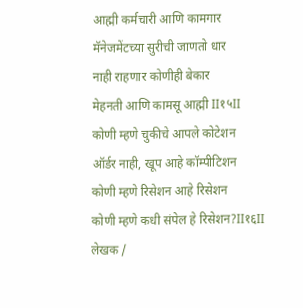आह्मी कर्मचारी आणि कामगार
मॅनेजमेंटच्या सुरीची जाणतो धार
नाही राहणार कोणीही बेकार
मेहनती आणि कामसू आह्मी II१५II
कोणी म्हणे चुकीचे आपले कोटेशन
ऑर्डर नाही, खूप आहे कॉम्पीटिशन
कोणी म्हणे रिसेशन आहे रिसेशन
कोणी म्हणे कधी संपेल हे रिसेशन?II१६II
लेखक /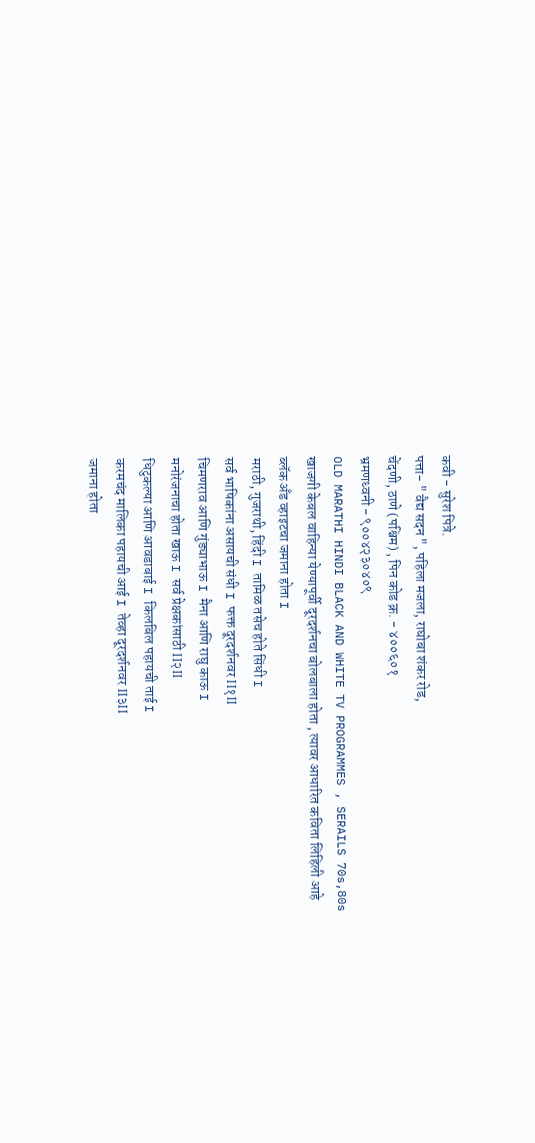कवी - सुरेश पित्रे.
पत्ता- " वैद्य सदन ", पहिला मजला, राघोबा शंकर रोड,
चेंदणी, ठाणे (पश्चिम) , पिन कोड क्र. - ४००६०१
भ्रमणध्वनी - ९००४२३०४०९
OLD MARATHI HINDI BLACK AND WHITE TV PROGRAMMES , SERAILS 70s,80s
खाजगी केबल वाहिन्या येण्यापूर्वी दूरदर्शनचा बोलबाला होता , त्यावर आधारित कविता लिहिली आहे
ब्लॅक अँड व्हाइटचा जमाना होता I
मराठी, गुजराथी, हिंदी I तामिळ तसेच होते सिंधी I
सर्व भाषिकांना असायची संधी I फक्त दूरदर्शनवर II१II
चिमणराव आणि गुंड्याभाऊ I मैना आणि राघु काऊ I
मनोरंजनाचा होता खाऊ I सर्व प्रेक्षकांसाठी II२II
धिटुकल्या आणि आवडाबाई I किलबिल पहायची ताई I
करमचंद मालिका पहायची आई I तेव्हा दूरदर्शनवर II३II
जमाना होता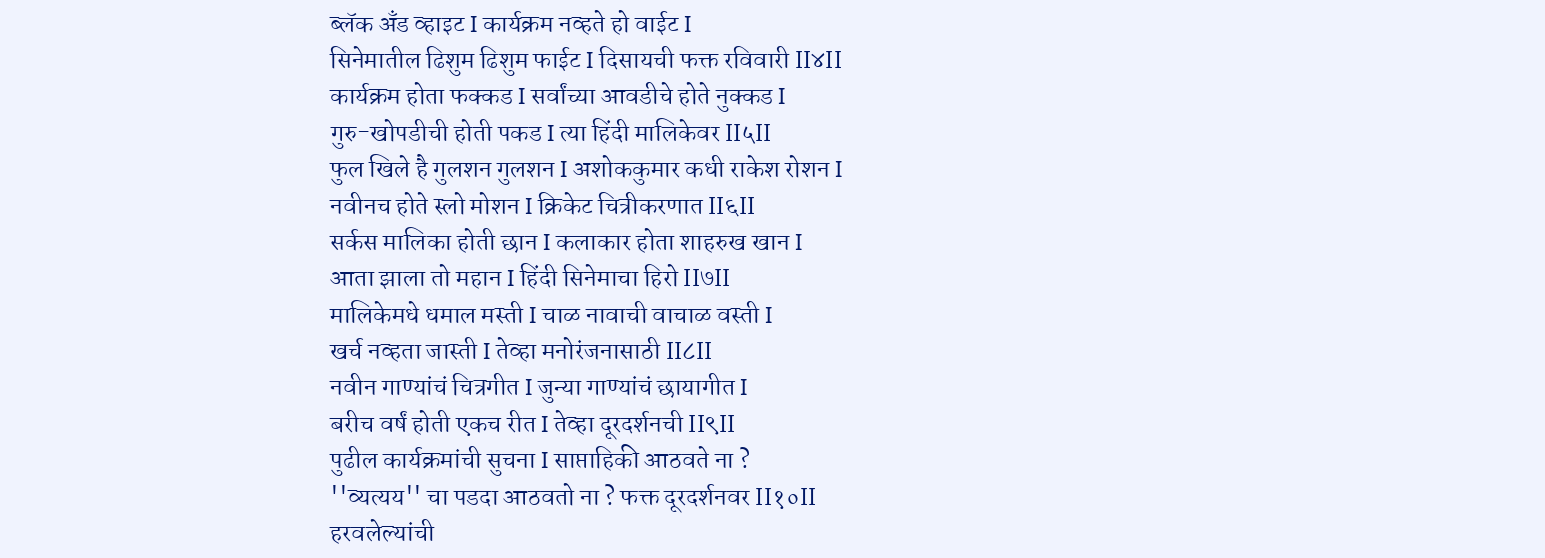ब्लॅक अँड व्हाइट I कार्यक्रम नव्हते हो वाईट I
सिनेमातील ढिशुम ढिशुम फाईट I दिसायची फक्त रविवारी II४II
कार्यक्रम होता फक्कड I सर्वांच्या आवडीचे होते नुक्कड I
गुरु-खोपडीची होती पकड I त्या हिंदी मालिकेवर II५II
फुल खिले है गुलशन गुलशन I अशोककुमार कधी राकेश रोशन I
नवीनच होते स्लो मोशन I क्रिकेट चित्रीकरणात II६II
सर्कस मालिका होती छान I कलाकार होता शाहरुख खान I
आता झाला तो महान I हिंदी सिनेमाचा हिरो II७II
मालिकेमधे धमाल मस्ती I चाळ नावाची वाचाळ वस्ती I
खर्च नव्हता जास्ती I तेव्हा मनोरंजनासाठी II८II
नवीन गाण्यांचं चित्रगीत I जुन्या गाण्यांचं छायागीत I
बरीच वर्षं होती एकच रीत I तेव्हा दूरदर्शनची II९II
पुढील कार्यक्रमांची सुचना I साप्ताहिकी आठवते ना ?
''व्यत्यय'' चा पडदा आठवतो ना ? फक्त दूरदर्शनवर II१०II
हरवलेल्यांची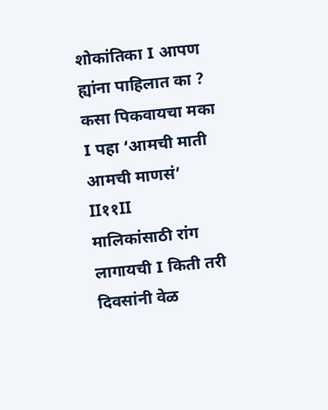शोकांतिका I आपण ह्यांना पाहिलात का ?
कसा पिकवायचा मका I पहा ‘आमची माती आमची माणसं’ II११II
मालिकांसाठी रांग लागायची I किती तरी दिवसांनी वेळ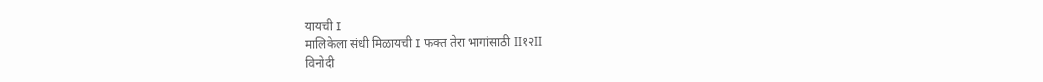यायची I
मालिकेला संधी मिळायची I फक्त तेरा भागांसाठी II१२II
विनोदी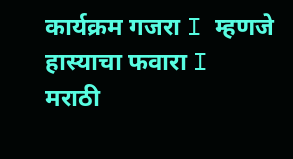कार्यक्रम गजरा I म्हणजे हास्याचा फवारा I
मराठी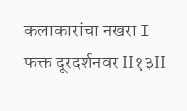कलाकारांचा नखरा I फक्त दूरदर्शनवर II१३II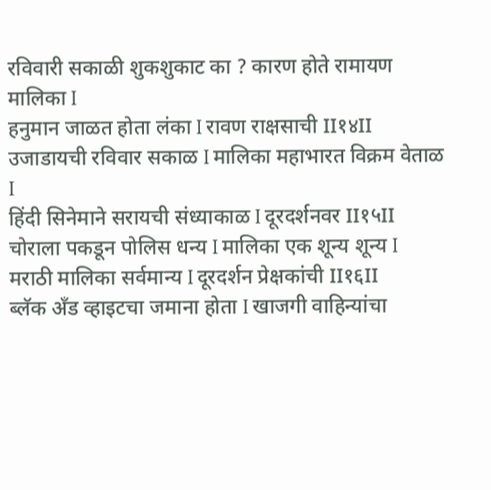रविवारी सकाळी शुकशुकाट का ? कारण होते रामायण मालिका I
हनुमान जाळत होता लंका I रावण राक्षसाची II१४II
उजाडायची रविवार सकाळ I मालिका महाभारत विक्रम वेताळ I
हिंदी सिनेमाने सरायची संध्याकाळ I दूरदर्शनवर II१५II
चोराला पकडून पोलिस धन्य I मालिका एक शून्य शून्य I
मराठी मालिका सर्वमान्य I दूरदर्शन प्रेक्षकांची II१६II
ब्लॅक अँड व्हाइटचा जमाना होता I खाजगी वाहिन्यांचा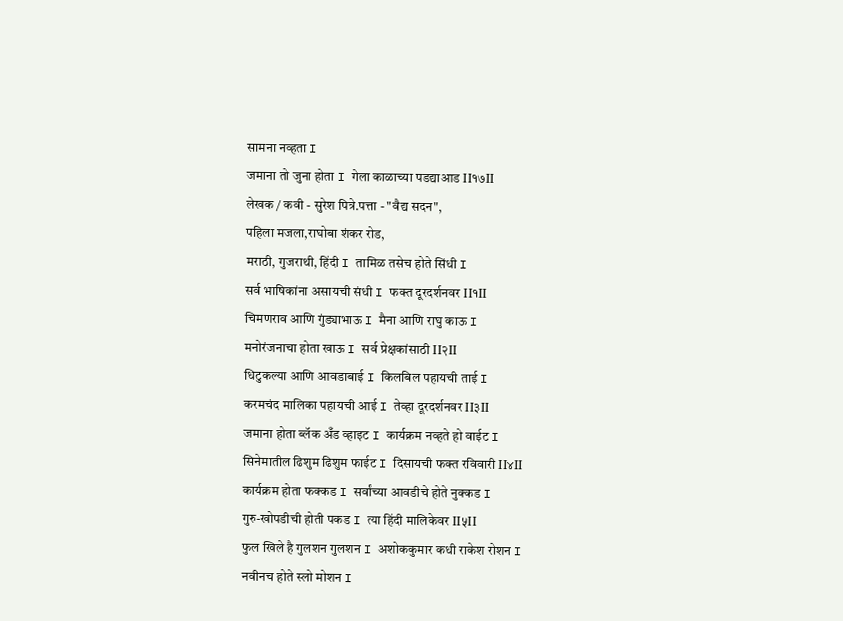सामना नव्हता I
जमाना तो जुना होता I गेला काळाच्या पडद्याआड II१७II
लेखक / कवी - सुरेश पित्रे.पत्ता - "वैद्य सदन",
पहिला मजला,राघोबा शंकर रोड,
मराठी, गुजराथी, हिंदी I तामिळ तसेच होते सिंधी I
सर्व भाषिकांना असायची संधी I फक्त दूरदर्शनवर II१II
चिमणराव आणि गुंड्याभाऊ I मैना आणि राघु काऊ I
मनोरंजनाचा होता खाऊ I सर्व प्रेक्षकांसाठी II२II
धिटुकल्या आणि आवडाबाई I किलबिल पहायची ताई I
करमचंद मालिका पहायची आई I तेव्हा दूरदर्शनवर II३II
जमाना होता ब्लॅक अँड व्हाइट I कार्यक्रम नव्हते हो वाईट I
सिनेमातील ढिशुम ढिशुम फाईट I दिसायची फक्त रविवारी II४II
कार्यक्रम होता फक्कड I सर्वांच्या आवडीचे होते नुक्कड I
गुरु-खोपडीची होती पकड I त्या हिंदी मालिकेवर II५II
फुल खिले है गुलशन गुलशन I अशोककुमार कधी राकेश रोशन I
नवीनच होते स्लो मोशन I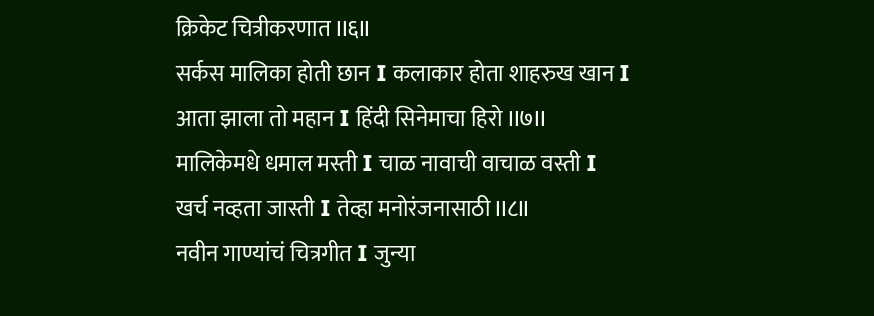क्रिकेट चित्रीकरणात II६II
सर्कस मालिका होती छान I कलाकार होता शाहरुख खान I
आता झाला तो महान I हिंदी सिनेमाचा हिरो II७II
मालिकेमधे धमाल मस्ती I चाळ नावाची वाचाळ वस्ती I
खर्च नव्हता जास्ती I तेव्हा मनोरंजनासाठी II८II
नवीन गाण्यांचं चित्रगीत I जुन्या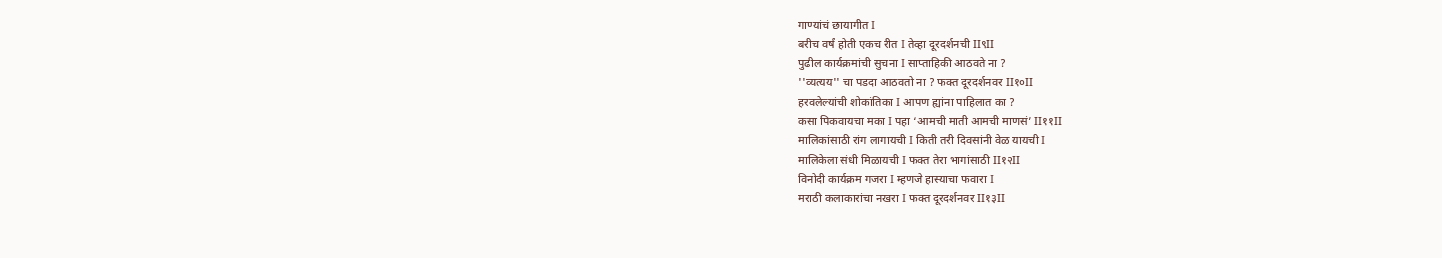गाण्यांचं छायागीत I
बरीच वर्षं होती एकच रीत I तेव्हा दूरदर्शनची II९II
पुढील कार्यक्रमांची सुचना I साप्ताहिकी आठवते ना ?
''व्यत्यय'' चा पडदा आठवतो ना ? फक्त दूरदर्शनवर II१०II
हरवलेल्यांची शोकांतिका I आपण ह्यांना पाहिलात का ?
कसा पिकवायचा मका I पहा ‘आमची माती आमची माणसं’ II११II
मालिकांसाठी रांग लागायची I किती तरी दिवसांनी वेळ यायची I
मालिकेला संधी मिळायची I फक्त तेरा भागांसाठी II१२II
विनोदी कार्यक्रम गजरा I म्हणजे हास्याचा फवारा I
मराठी कलाकारांचा नखरा I फक्त दूरदर्शनवर II१३II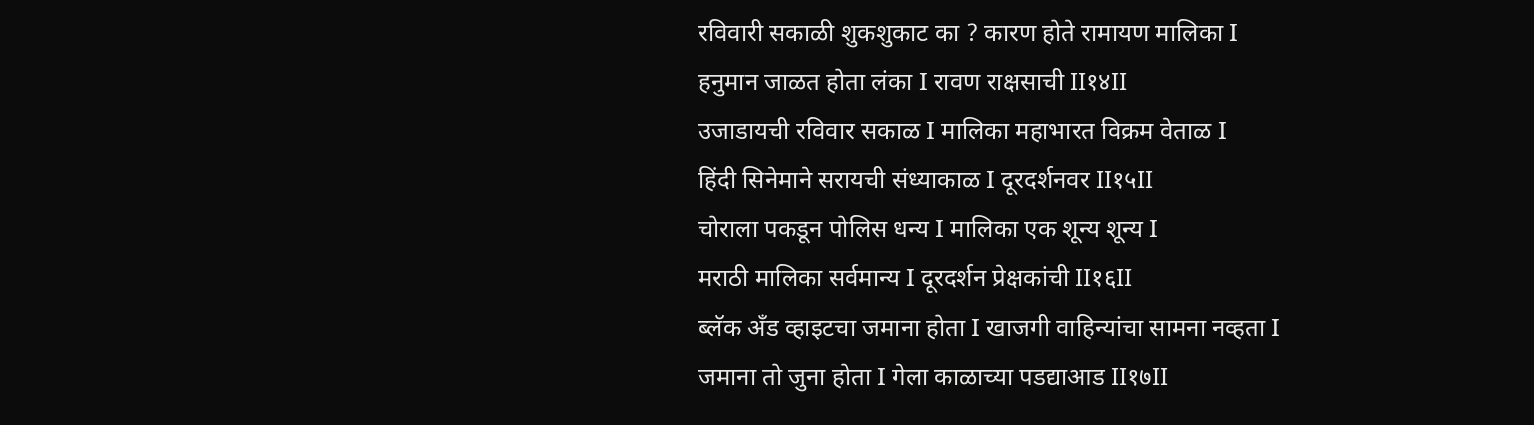रविवारी सकाळी शुकशुकाट का ? कारण होते रामायण मालिका I
हनुमान जाळत होता लंका I रावण राक्षसाची II१४II
उजाडायची रविवार सकाळ I मालिका महाभारत विक्रम वेताळ I
हिंदी सिनेमाने सरायची संध्याकाळ I दूरदर्शनवर II१५II
चोराला पकडून पोलिस धन्य I मालिका एक शून्य शून्य I
मराठी मालिका सर्वमान्य I दूरदर्शन प्रेक्षकांची II१६II
ब्लॅक अँड व्हाइटचा जमाना होता I खाजगी वाहिन्यांचा सामना नव्हता I
जमाना तो जुना होता I गेला काळाच्या पडद्याआड II१७II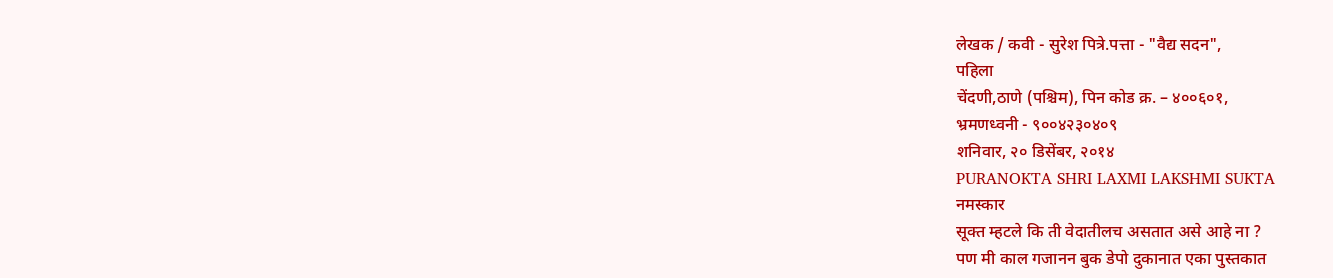लेखक / कवी - सुरेश पित्रे.पत्ता - "वैद्य सदन",
पहिला
चेंदणी,ठाणे (पश्चिम), पिन कोड क्र. – ४००६०१,
भ्रमणध्वनी - ९००४२३०४०९
शनिवार, २० डिसेंबर, २०१४
PURANOKTA SHRI LAXMI LAKSHMI SUKTA
नमस्कार
सूक्त म्हटले कि ती वेदातीलच असतात असे आहे ना ?
पण मी काल गजानन बुक डेपो दुकानात एका पुस्तकात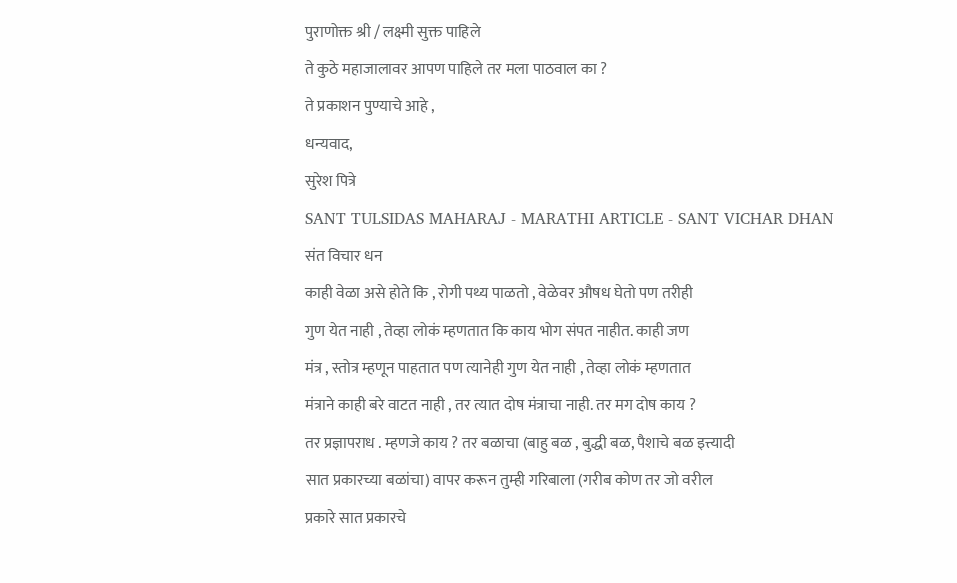पुराणोक्त श्री / लक्ष्मी सुक्त पाहिले
ते कुठे महाजालावर आपण पाहिले तर मला पाठवाल का ?
ते प्रकाशन पुण्याचे आहे ,
धन्यवाद,
सुरेश पित्रे
SANT TULSIDAS MAHARAJ - MARATHI ARTICLE - SANT VICHAR DHAN
संत विचार धन
काही वेळा असे होते कि , रोगी पथ्य पाळतो , वेळेवर औषध घेतो पण तरीही
गुण येत नाही , तेव्हा लोकं म्हणतात कि काय भोग संपत नाहीत. काही जण
मंत्र , स्तोत्र म्हणून पाहतात पण त्यानेही गुण येत नाही , तेव्हा लोकं म्हणतात
मंत्राने काही बरे वाटत नाही , तर त्यात दोष मंत्राचा नाही. तर मग दोष काय ?
तर प्रज्ञापराध . म्हणजे काय ? तर बळाचा (बाहु बळ , बुद्धी बळ, पैशाचे बळ इत्त्यादी
सात प्रकारच्या बळांचा) वापर करून तुम्ही गरिबाला (गरीब कोण तर जो वरील
प्रकारे सात प्रकारचे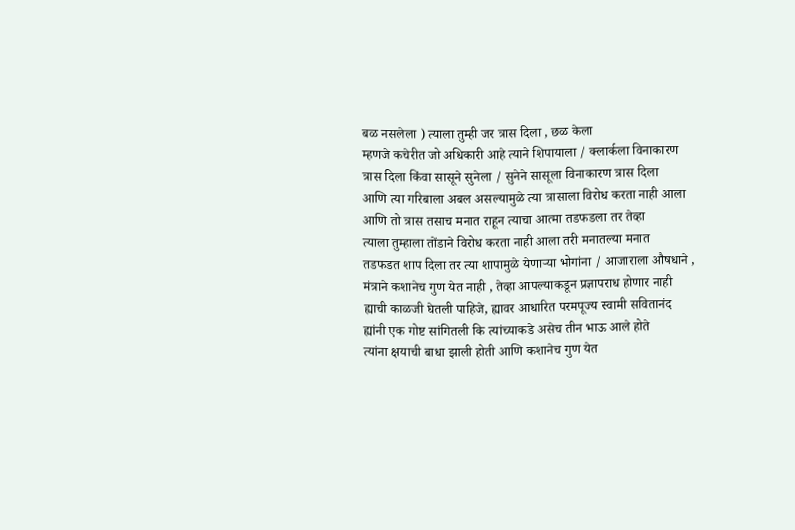बळ नसलेला ) त्याला तुम्ही जर त्रास दिला , छळ केला
म्हणजे कचेरीत जो अधिकारी आहे त्याने शिपायाला / क्लार्कला विनाकारण
त्रास दिला किंवा सासूने सुनेला / सुनेने सासूला विनाकारण त्रास दिला
आणि त्या गरिबाला अबल असल्यामुळे त्या त्रासाला विरोध करता नाही आला
आणि तो त्रास तसाच मनात राहून त्याचा आत्मा तडफडला तर तेव्हा
त्याला तुम्हाला तोंडाने विरोध करता नाही आला तरी मनातल्या मनात
तडफडत शाप दिला तर त्या शापामुळे येणाऱ्या भोगांना / आजाराला औषधाने ,
मंत्राने कशानेच गुण येत नाही , तेव्हा आपल्याकडून प्रज्ञापराध होणार नाही
ह्याची काळजी घेतली पाहिजे, ह्यावर आधारित परमपूज्य स्वामी सवितानंद
ह्यांनी एक गोष्ट सांगितली कि त्यांच्याकडे असेच तीन भाऊ आले होते
त्यांना क्षयाची बाधा झाली होती आणि कशानेच गुण येत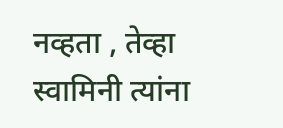नव्हता , तेव्हा
स्वामिनी त्यांना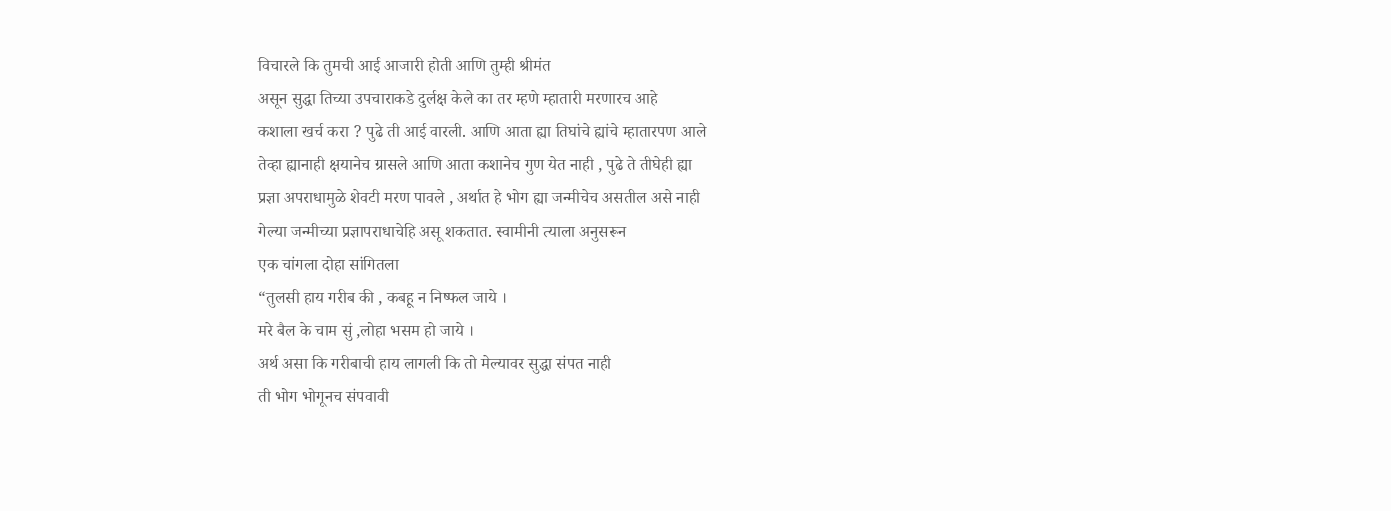विचारले कि तुमची आई आजारी होती आणि तुम्ही श्रीमंत
असून सुद्धा तिच्या उपचाराकडे दुर्लक्ष केले का तर म्हणे म्हातारी मरणारच आहे
कशाला खर्च करा ? पुढे ती आई वारली. आणि आता ह्या तिघांचे ह्यांचे म्हातारपण आले
तेव्हा ह्यानाही क्षयानेच ग्रासले आणि आता कशानेच गुण येत नाही , पुढे ते तीघेही ह्या
प्रज्ञा अपराधामुळे शेवटी मरण पावले , अर्थात हे भोग ह्या जन्मीचेच असतील असे नाही
गेल्या जन्मीच्या प्रज्ञापराधाचेहि असू शकतात. स्वामीनी त्याला अनुसरून
एक चांगला दोहा सांगितला
“तुलसी हाय गरीब की , कबहू न निष्फल जाये ।
मरे बैल के चाम सुं ,लोहा भसम हो जाये ।
अर्थ असा कि गरीबाची हाय लागली कि तो मेल्यावर सुद्धा संपत नाही
ती भोग भोगूनच संपवावी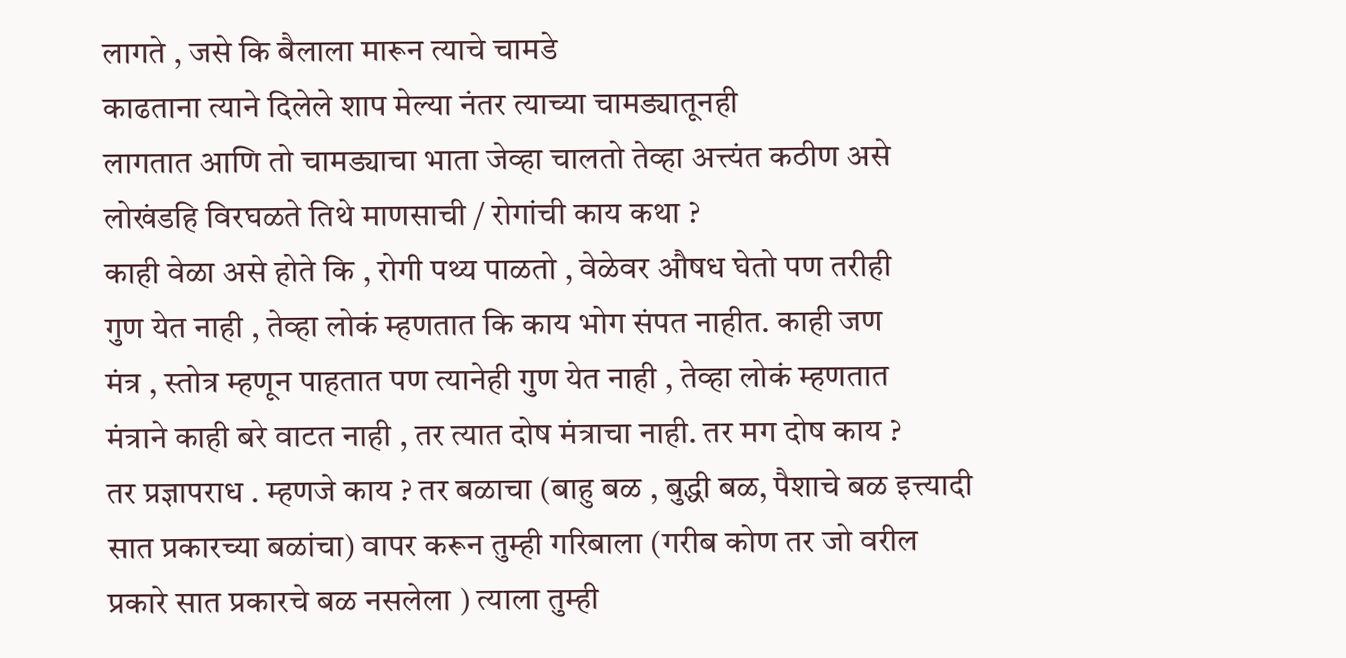लागते , जसे कि बैलाला मारून त्याचे चामडे
काढताना त्याने दिलेले शाप मेल्या नंतर त्याच्या चामड्यातूनही
लागतात आणि तो चामड्याचा भाता जेव्हा चालतो तेव्हा अत्त्यंत कठीण असे
लोखंडहि विरघळते तिथे माणसाची / रोगांची काय कथा ?
काही वेळा असे होते कि , रोगी पथ्य पाळतो , वेळेवर औषध घेतो पण तरीही
गुण येत नाही , तेव्हा लोकं म्हणतात कि काय भोग संपत नाहीत. काही जण
मंत्र , स्तोत्र म्हणून पाहतात पण त्यानेही गुण येत नाही , तेव्हा लोकं म्हणतात
मंत्राने काही बरे वाटत नाही , तर त्यात दोष मंत्राचा नाही. तर मग दोष काय ?
तर प्रज्ञापराध . म्हणजे काय ? तर बळाचा (बाहु बळ , बुद्धी बळ, पैशाचे बळ इत्त्यादी
सात प्रकारच्या बळांचा) वापर करून तुम्ही गरिबाला (गरीब कोण तर जो वरील
प्रकारे सात प्रकारचे बळ नसलेला ) त्याला तुम्ही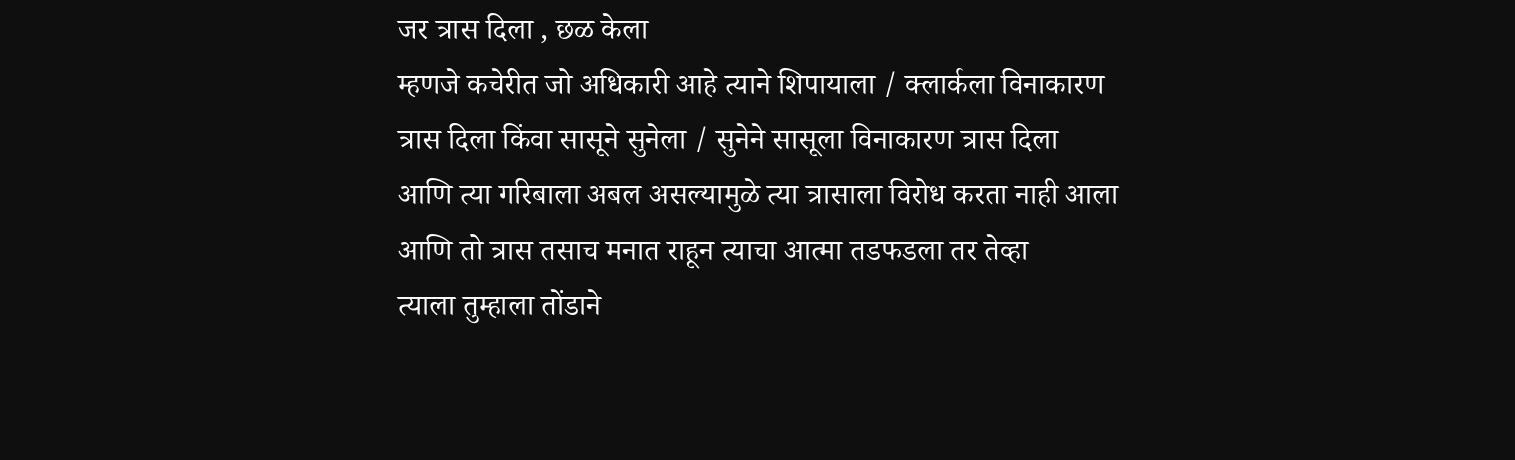जर त्रास दिला , छळ केला
म्हणजे कचेरीत जो अधिकारी आहे त्याने शिपायाला / क्लार्कला विनाकारण
त्रास दिला किंवा सासूने सुनेला / सुनेने सासूला विनाकारण त्रास दिला
आणि त्या गरिबाला अबल असल्यामुळे त्या त्रासाला विरोध करता नाही आला
आणि तो त्रास तसाच मनात राहून त्याचा आत्मा तडफडला तर तेव्हा
त्याला तुम्हाला तोंडाने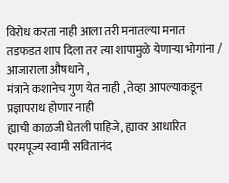विरोध करता नाही आला तरी मनातल्या मनात
तडफडत शाप दिला तर त्या शापामुळे येणाऱ्या भोगांना / आजाराला औषधाने ,
मंत्राने कशानेच गुण येत नाही , तेव्हा आपल्याकडून प्रज्ञापराध होणार नाही
ह्याची काळजी घेतली पाहिजे, ह्यावर आधारित परमपूज्य स्वामी सवितानंद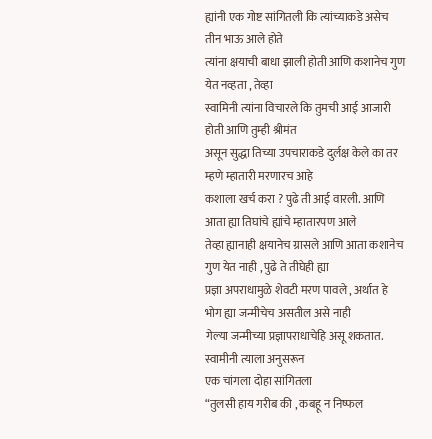ह्यांनी एक गोष्ट सांगितली कि त्यांच्याकडे असेच तीन भाऊ आले होते
त्यांना क्षयाची बाधा झाली होती आणि कशानेच गुण येत नव्हता , तेव्हा
स्वामिनी त्यांना विचारले कि तुमची आई आजारी होती आणि तुम्ही श्रीमंत
असून सुद्धा तिच्या उपचाराकडे दुर्लक्ष केले का तर म्हणे म्हातारी मरणारच आहे
कशाला खर्च करा ? पुढे ती आई वारली. आणि आता ह्या तिघांचे ह्यांचे म्हातारपण आले
तेव्हा ह्यानाही क्षयानेच ग्रासले आणि आता कशानेच गुण येत नाही , पुढे ते तीघेही ह्या
प्रज्ञा अपराधामुळे शेवटी मरण पावले , अर्थात हे भोग ह्या जन्मीचेच असतील असे नाही
गेल्या जन्मीच्या प्रज्ञापराधाचेहि असू शकतात. स्वामीनी त्याला अनुसरून
एक चांगला दोहा सांगितला
“तुलसी हाय गरीब की , कबहू न निष्फल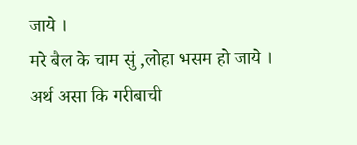जाये ।
मरे बैल के चाम सुं ,लोहा भसम हो जाये ।
अर्थ असा कि गरीबाची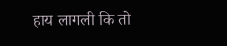हाय लागली कि तो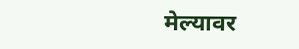मेल्यावर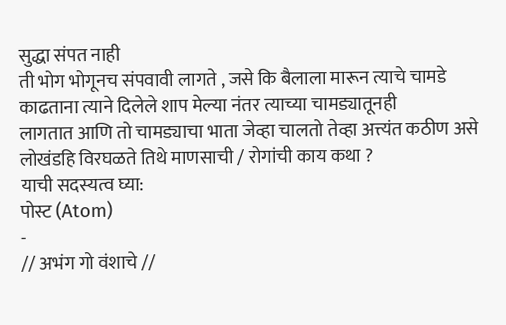सुद्धा संपत नाही
ती भोग भोगूनच संपवावी लागते , जसे कि बैलाला मारून त्याचे चामडे
काढताना त्याने दिलेले शाप मेल्या नंतर त्याच्या चामड्यातूनही
लागतात आणि तो चामड्याचा भाता जेव्हा चालतो तेव्हा अत्त्यंत कठीण असे
लोखंडहि विरघळते तिथे माणसाची / रोगांची काय कथा ?
याची सदस्यत्व घ्या:
पोस्ट (Atom)
-
// अभंग गो वंशाचे //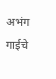अभंग गाईचे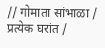// गोमाता सांभाळा / प्रत्येक घरांत /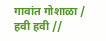गावांत गोशाळा / हवी हवी //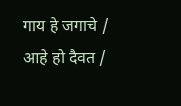गाय हे जगाचे / आहे हो दैवत /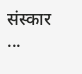संस्कार ...